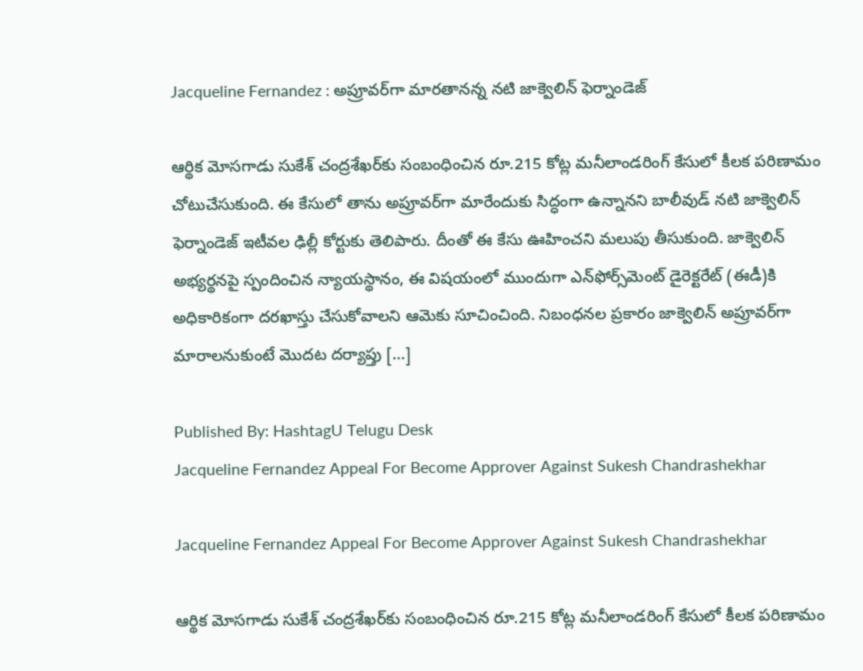Jacqueline Fernandez : అప్రూవర్‌గా మారతానన్న నటి జాక్వెలిన్ ఫెర్నాండెజ్

ఆర్థిక మోసగాడు సుకేశ్ చంద్రశేఖర్‌కు సంబంధించిన రూ.215 కోట్ల మనీలాండరింగ్ కేసులో కీలక పరిణామం చోటుచేసుకుంది. ఈ కేసులో తాను అప్రూవర్‌గా మారేందుకు సిద్ధంగా ఉన్నానని బాలీవుడ్ నటి జాక్వెలిన్ ఫెర్నాండెజ్ ఇటీవల ఢిల్లీ కోర్టుకు తెలిపారు. దీంతో ఈ కేసు ఊహించని మలుపు తీసుకుంది. జాక్వెలిన్ అభ్యర్థనపై స్పందించిన న్యాయస్థానం, ఈ విషయంలో ముందుగా ఎన్‌ఫోర్స్‌మెంట్ డైరెక్టరేట్ (ఈడీ)కి అధికారికంగా దరఖాస్తు చేసుకోవాలని ఆమెకు సూచించింది. నిబంధనల ప్రకారం జాక్వెలిన్ అప్రూవర్‌గా మారాలనుకుంటే మొదట దర్యాప్తు […]

Published By: HashtagU Telugu Desk
Jacqueline Fernandez Appeal For Become Approver Against Sukesh Chandrashekhar

Jacqueline Fernandez Appeal For Become Approver Against Sukesh Chandrashekhar

ఆర్థిక మోసగాడు సుకేశ్ చంద్రశేఖర్‌కు సంబంధించిన రూ.215 కోట్ల మనీలాండరింగ్ కేసులో కీలక పరిణామం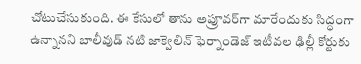చోటుచేసుకుంది. ఈ కేసులో తాను అప్రూవర్‌గా మారేందుకు సిద్ధంగా ఉన్నానని బాలీవుడ్ నటి జాక్వెలిన్ ఫెర్నాండెజ్ ఇటీవల ఢిల్లీ కోర్టుకు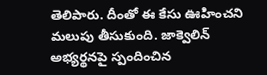తెలిపారు. దీంతో ఈ కేసు ఊహించని మలుపు తీసుకుంది. జాక్వెలిన్ అభ్యర్థనపై స్పందించిన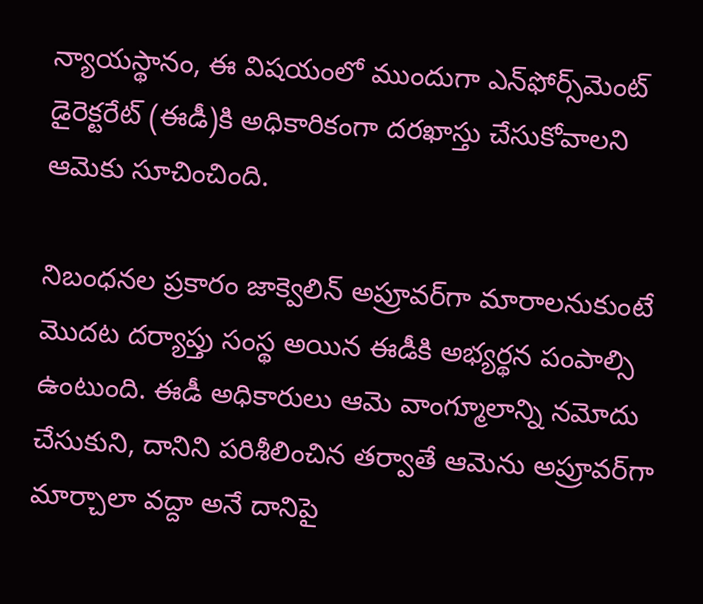న్యాయస్థానం, ఈ విషయంలో ముందుగా ఎన్‌ఫోర్స్‌మెంట్ డైరెక్టరేట్ (ఈడీ)కి అధికారికంగా దరఖాస్తు చేసుకోవాలని ఆమెకు సూచించింది.

నిబంధనల ప్రకారం జాక్వెలిన్ అప్రూవర్‌గా మారాలనుకుంటే మొదట దర్యాప్తు సంస్థ అయిన ఈడీకి అభ్యర్థన పంపాల్సి ఉంటుంది. ఈడీ అధికారులు ఆమె వాంగ్మూలాన్ని నమోదు చేసుకుని, దానిని పరిశీలించిన తర్వాతే ఆమెను అప్రూవర్‌గా మార్చాలా వద్దా అనే దానిపై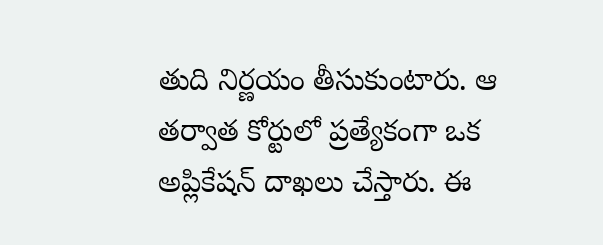తుది నిర్ణయం తీసుకుంటారు. ఆ తర్వాత కోర్టులో ప్రత్యేకంగా ఒక అప్లికేషన్ దాఖలు చేస్తారు. ఈ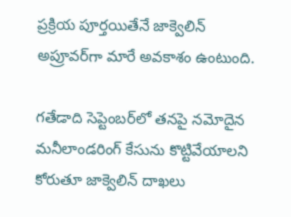ప్రక్రియ పూర్తయితేనే జాక్వెలిన్ అప్రూవర్‌గా మారే అవకాశం ఉంటుంది.

గతేడాది సెప్టెంబర్‌లో తనపై నమోదైన మనీలాండరింగ్ కేసును కొట్టివేయాలని కోరుతూ జాక్వెలిన్ దాఖలు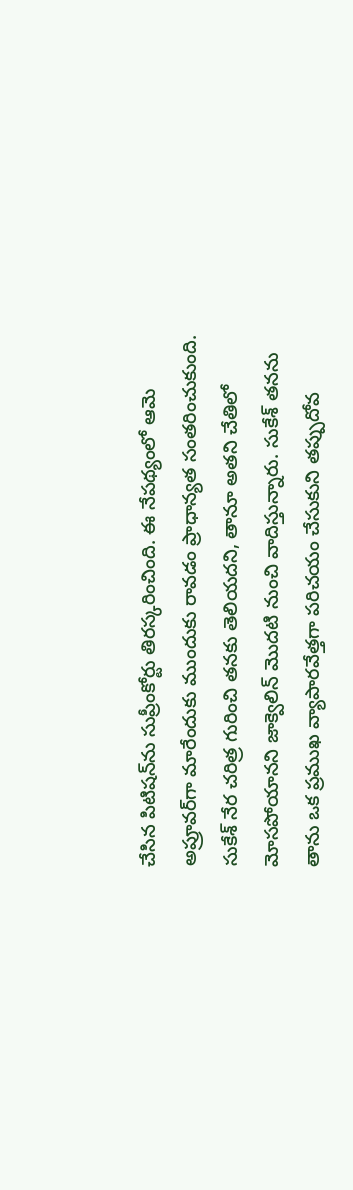చేసిన పిటిషన్‌ను సుప్రీంకోర్టు తిరస్కరించింది. ఈ నేపథ్యంలో ఆమె అప్రూవర్‌గా మారేందుకు ముందుకు రావడం ప్రాధాన్యత సంతరించుకుంది. సుకేశ్ నేర చరిత్ర గురించి తనకు తెలియదని, తానూ అతని చేతిలో మోసపోయానని జాక్వెలిన్ మొదటి నుంచి వాదిస్తున్నారు. సుకేశ్ తనను తాను ఒక ప్రముఖ వ్యాపారవేత్తగా పరిచయం చేసుకుని తప్పుదోవ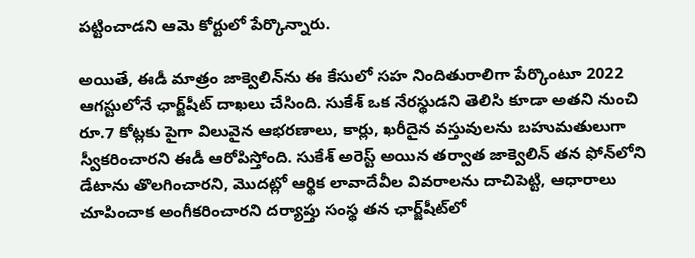పట్టించాడని ఆమె కోర్టులో పేర్కొన్నారు.

అయితే, ఈడీ మాత్రం జాక్వెలిన్‌ను ఈ కేసులో సహ నిందితురాలిగా పేర్కొంటూ 2022 ఆగస్టులోనే ఛార్జ్‌షీట్ దాఖలు చేసింది. సుకేశ్ ఒక నేరస్థుడని తెలిసి కూడా అతని నుంచి రూ.7 కోట్లకు పైగా విలువైన ఆభరణాలు, కార్లు, ఖరీదైన వస్తువులను బహుమతులుగా స్వీకరించారని ఈడీ ఆరోపిస్తోంది. సుకేశ్ అరెస్ట్ అయిన తర్వాత జాక్వెలిన్ తన ఫోన్‌లోని డేటాను తొలగించారని, మొదట్లో ఆర్థిక లావాదేవీల వివరాలను దాచిపెట్టి, ఆధారాలు చూపించాక అంగీకరించారని దర్యాప్తు సంస్థ తన ఛార్జ్‌షీట్‌లో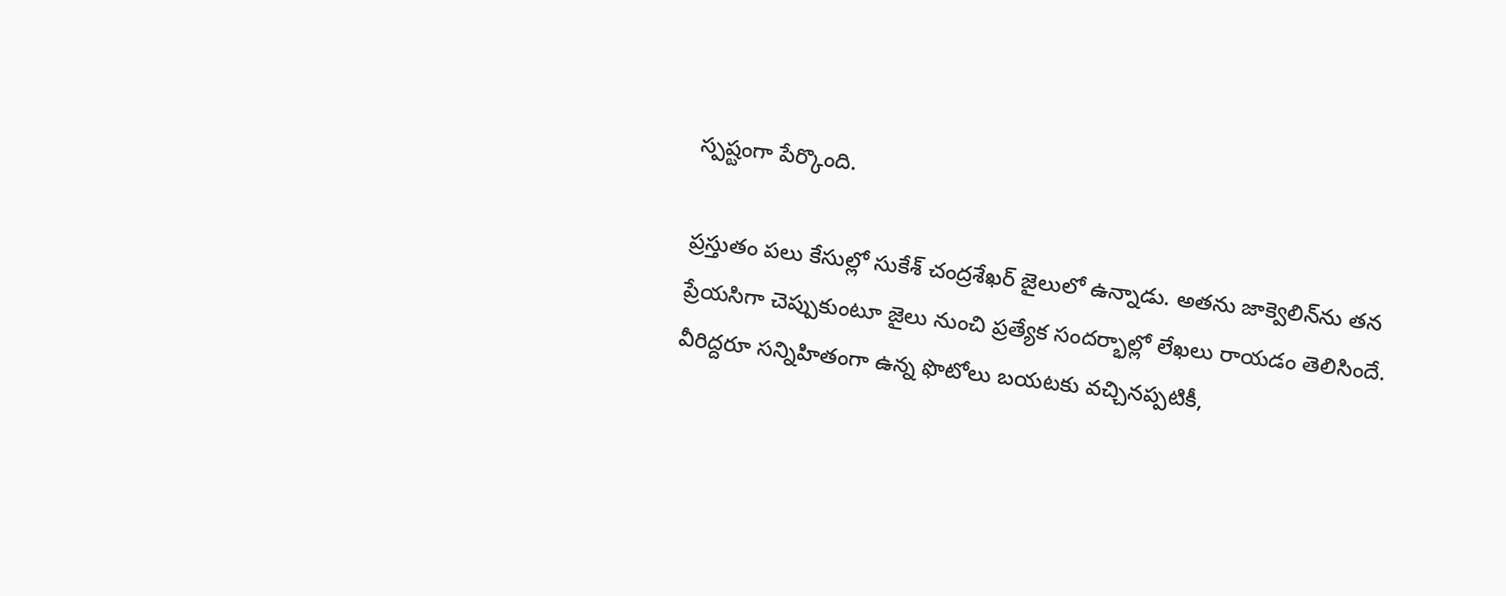స్పష్టంగా పేర్కొంది.

ప్రస్తుతం పలు కేసుల్లో సుకేశ్ చంద్రశేఖర్ జైలులో ఉన్నాడు. అతను జాక్వెలిన్‌ను తన ప్రేయసిగా చెప్పుకుంటూ జైలు నుంచి ప్రత్యేక సందర్భాల్లో లేఖలు రాయడం తెలిసిందే. వీరిద్దరూ సన్నిహితంగా ఉన్న ఫొటోలు బయటకు వచ్చినప్పటికీ,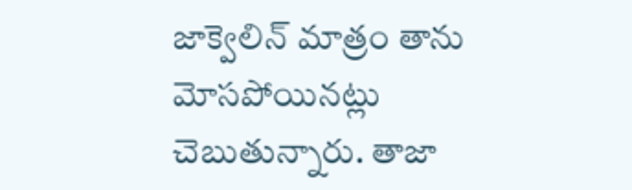జాక్వెలిన్ మాత్రం తాను మోసపోయినట్లు చెబుతున్నారు. తాజా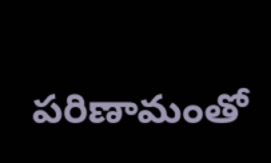పరిణామంతో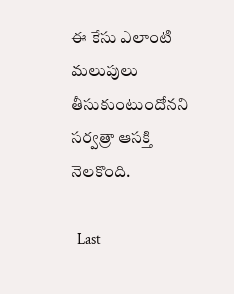ఈ కేసు ఎలాంటి మలుపులు తీసుకుంటుందోనని సర్వత్రా ఆసక్తి నెలకొంది.

  Last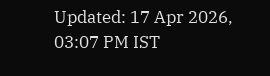Updated: 17 Apr 2026, 03:07 PM IST